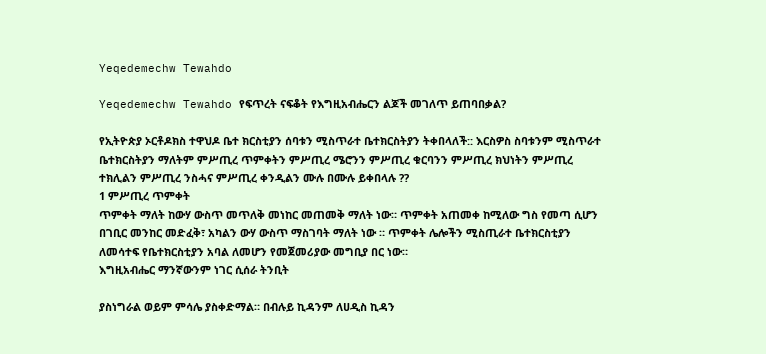Yeqedemechw Tewahdo

Yeqedemechw Tewahdo የፍጥረት ናፍቆት የእግዚአብሔርን ልጆች መገለጥ ይጠባበቃል?

የኢትዮጵያ ኦርቶዶክስ ተዋህዶ ቤተ ክርስቲያን ሰባቱን ሚስጥራተ ቤተክርስትያን ትቀበላለች:: እርስዎስ ስባቱንም ሚስጥራተ ቤተክርስትያን ማለትም ምሥጢረ ጥምቀትን ምሥጢረ ሜሮንን ምሥጢረ ቁርባንን ምሥጢረ ክህነትን ምሥጢረ ተክሊልን ምሥጢረ ንስሓና ምሥጢረ ቀንዲልን ሙሉ በሙሉ ይቀበላሉ ??
1 ምሥጢረ ጥምቀት
ጥምቀት ማለት ከውሃ ውስጥ መጥለቅ መነከር መጠመቅ ማለት ነው። ጥምቀት አጠመቀ ከሚለው ግስ የመጣ ሲሆን በገቢር መንከር መድፈቅ፣ አካልን ውሃ ውስጥ ማስገባት ማለት ነው ። ጥምቀት ሌሎችን ሚስጢራተ ቤተክርስቲያን ለመሳተፍ የቤተክርስቲያን አባል ለመሆን የመጀመሪያው መግቢያ በር ነው።
እግዚአብሔር ማንኛውንም ነገር ሲሰራ ትንቢት

ያስነግራል ወይም ምሳሌ ያስቀድማል። በብሉይ ኪዳንም ለሀዲስ ኪዳን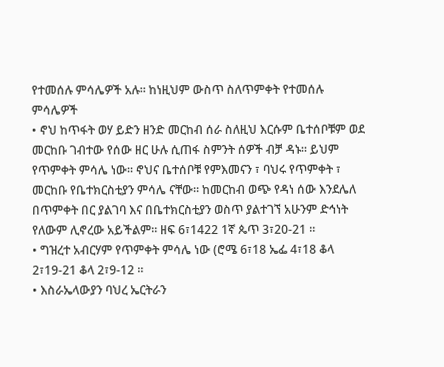የተመሰሉ ምሳሌዎች አሉ። ከነዚህም ውስጥ ስለጥምቀት የተመሰሉ ምሳሌዎች
• ኖህ ከጥፋት ወሃ ይድን ዘንድ መርከብ ሰራ ስለዚህ እርሱም ቤተሰቦቹም ወደ መርከቡ ገብተው የሰው ዘር ሁሉ ሲጠፋ ስምንት ሰዎች ብቻ ዳኑ። ይህም የጥምቀት ምሳሌ ነው። ኖህና ቤተሰቦቹ የምእመናን ፣ ባህሩ የጥምቀት ፣ መርከቡ የቤተክርስቲያን ምሳሌ ናቸው። ከመርከብ ወጭ የዳነ ሰው እንደሌለ በጥምቀት በር ያልገባ እና በቤተክርስቲያን ወስጥ ያልተገኘ አሁንም ድኅነት የለውም ሊኖረው አይችልም። ዘፍ 6፣1422 1ኛ ጴጥ 3፣20-21 ።
• ግዝረተ አብርሃም የጥምቀት ምሳሌ ነው (ሮሜ 6፣18 ኤፌ 4፣18 ቆላ 2፣19-21 ቆላ 2፣9-12 ።
• እስራኤላውያን ባህረ ኤርትራን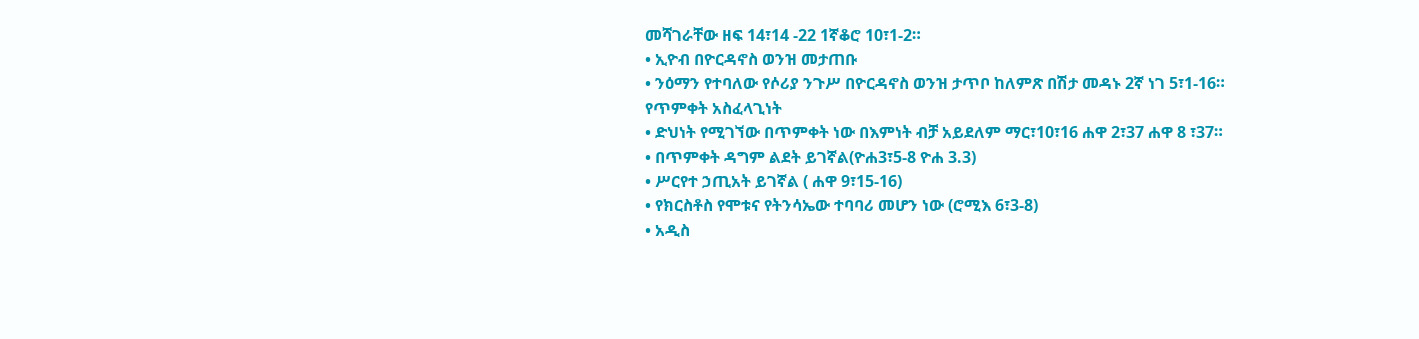መሻገራቸው ዘፍ 14፣14 -22 1ኛቆሮ 10፣1-2።
• ኢዮብ በዮርዳኖስ ወንዝ መታጠቡ
• ንዕማን የተባለው የሶሪያ ንጉሥ በዮርዳኖስ ወንዝ ታጥቦ ከለምጽ በሽታ መዳኑ 2ኛ ነገ 5፣1-16።
የጥምቀት አስፈላጊነት
• ድህነት የሚገኘው በጥምቀት ነው በእምነት ብቻ አይደለም ማር፣10፣16 ሐዋ 2፣37 ሐዋ 8 ፣37።
• በጥምቀት ዳግም ልደት ይገኛል(ዮሐ3፣5-8 ዮሐ 3.3)
• ሥርየተ ኃጢአት ይገኛል ( ሐዋ 9፣15-16)
• የክርስቶስ የሞቱና የትንሳኤው ተባባሪ መሆን ነው (ሮሚእ 6፣3-8)
• አዲስ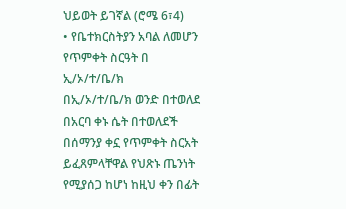ህይወት ይገኛል (ሮሜ 6፣4)
• የቤተክርስትያን አባል ለመሆን
የጥምቀት ስርዓት በ ኢ/ኦ/ተ/ቤ/ክ
በኢ/ኦ/ተ/ቤ/ክ ወንድ በተወለደ በአርባ ቀኑ ሴት በተወለደች በሰማንያ ቀኗ የጥምቀት ስርአት ይፈጸምላቸዋል የህጽኑ ጤንነት የሚያሰጋ ከሆነ ከዚህ ቀን በፊት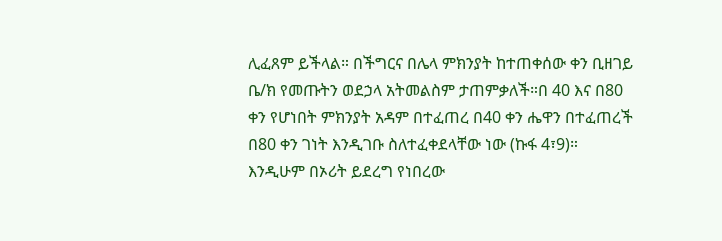ሊፈጸም ይችላል። በችግርና በሌላ ምክንያት ከተጠቀሰው ቀን ቢዘገይ ቤ/ክ የመጡትን ወደኃላ አትመልስም ታጠምቃለች።በ 40 እና በ80 ቀን የሆነበት ምክንያት አዳም በተፈጠረ በ40 ቀን ሔዋን በተፈጠረች በ80 ቀን ገነት እንዲገቡ ስለተፈቀደላቸው ነው (ኩፋ 4፣9)። እንዲሁም በኦሪት ይደረግ የነበረው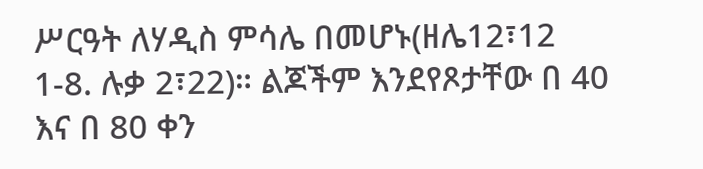ሥርዓት ለሃዲስ ምሳሌ በመሆኑ(ዘሌ12፣12 1-8. ሉቃ 2፣22)። ልጆችም እንደየጾታቸው በ 40 እና በ 80 ቀን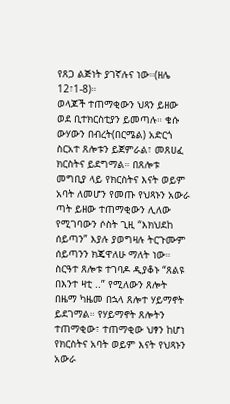የጸጋ ልጅነት ያገኛሉና ነው።(ዘሌ 12፣1-8)።
ወላጆች ተጠማቂውን ህጻን ይዘው ወደ ቢተክርስቲያን ይመጣሉ። ቄሱ ውሃውን በብረት(በርሜል) አድርጎ ስርአተ ጸሎቱን ይጀምራል፣ መጸሀፈ ክርስትና ይደግማል። በጸሎቱ መግቢያ ላይ የክርስትና እናት ወይም አባት ለመሆን የመጡ የህጻኑን አውራ ጣት ይዘው ተጠማቂውን ሊለው የሚገባውን ሶስት ጊዚ “እክህደከ ሰይጣን” እያሉ ያወግዛሉ ትርጉሙም ሰይጣንን ክጄዋለሁ ማለት ነው። ስርዓተ ጸሎቱ ተገባዶ ዲያቆኑ “ጸልዩ በእንተ ዛቲ ..” የሚለውን ጸሎት በዜማ ካዜመ በኋላ ጸሎተ ሃይማኖት ይደገማል። የሃይማኖት ጸሎትን ተጠማቂው፣ ተጠማቂው ህፃን ከሆነ የክርስትና አባት ወይም እናት የህጻኑን አውራ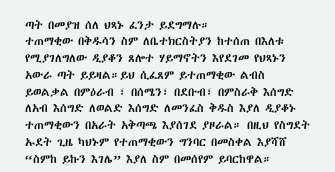ጣት በመያዝ ሰለ ህጻኑ ፈንታ ይደግማሉ።
ተጠማቂው በቅዱሳን ስም ለቤተክርስትያን ከተሰጠ በእለቱ የሚያገለግለው ዲያቆን ጸሎተ ሃይማኖትን እየደገመ የህጻኑን አውራ ጣት ይይዛል።ይህ ሲፈጸም ይተጠማቂው ልብስ ይወልቃል በምዕራብ ፣ በሰሜን፣ በደቡብ፣ በምስራቅ እሰግድ ለአብ እሰግድ ለወልድ እሰግድ ለመንፈስ ቅዱስ እያለ ዲያቆኑ ተጠማቂውን በአራት አቅጣጫ እያሰገደ ያዞራል። በዚህ የስግደት ኡደት ጊዜ ካህኑም የተጠማቂውን ግንባር በመስቀል እያሻሸ “ስምከ ይኩን እገሌ” እያለ ስም በመሰየም ይባርከዋል።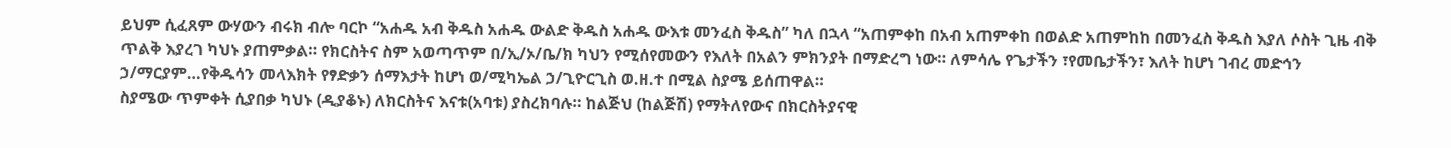ይህም ሲፈጸም ውሃውን ብሩክ ብሎ ባርኮ “አሐዱ አብ ቅዱስ አሐዱ ውልድ ቅዱስ አሐዱ ውእቱ መንፈስ ቅዱስ” ካለ በኋላ “አጠምቀከ በአብ አጠምቀከ በወልድ አጠምከከ በመንፈስ ቅዱስ እያለ ሶስት ጊዜ ብቅ ጥልቅ እያረገ ካህኑ ያጠምቃል። የክርስትና ስም አወጣጥም በ/ኢ/ኦ/ቤ/ክ ካህን የሚሰየመውን የእለት በአልን ምክንያት በማድረግ ነው። ለምሳሌ የጌታችን ፣የመቤታችን፣ እለት ከሆነ ገብረ መድኅን ኃ/ማርያም…የቅዱሳን መላእክት የፃድቃን ሰማእታት ከሆነ ወ/ሚካኤል ኃ/ጊዮርጊስ ወ.ዘ.ተ በሚል ስያሜ ይሰጠዋል።
ስያሜው ጥምቀት ሲያበቃ ካህኑ (ዲያቆኑ) ለክርስትና እናቱ(አባቱ) ያስረክባሉ። ከልጅህ (ከልጅሽ) የማትለየውና በክርስትያናዊ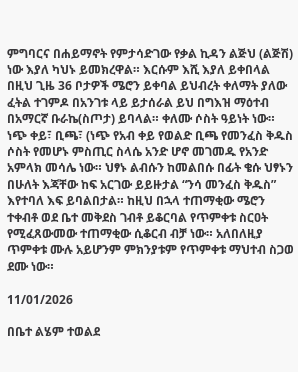ምግባርና በሐይማኖት የምታሳድገው የቃል ኪዳን ልጅህ (ልጅሽ) ነው እያለ ካህኑ ይመክረዋል። እርሱም እሺ እያለ ይቀበላል በዚህ ጊዜ 36 ቦታዎች ሜሮን ይቀባል ይህብረት ቀለማት ያለው ፈትል ተገምዶ በአንገቱ ላይ ይታሰራል ይህ በግእዝ ማዕተብ በአማርኛ ቡራኬ(ስጦታ) ይባላል። ቀለሙ ሶስት ዓይነት ነው። ነጭ ቀይ፣ ቢጫ፣ (ነጭ የአብ ቀይ የወልድ ቢጫ የመንፈስ ቅዱስ ሶስት የመሆኑ ምስጢር ስላሴ አንድ ሆኖ መገመዱ የአንድ አምላክ መሳሌ ነው። ህፃኑ ልብሱን ከመልበሱ በፊት ቄሱ ህፃኑን በሁለት እጃቸው ከፍ አርገው ይይዙታል “ንሳ መንፈስ ቅዱስ” እየተባለ እፍ ይባልበታል። ከዚህ በኋላ ተጠማቂው ሜሮን ተቀብቶ ወደ ቤተ መቅደስ ገብቶ ይቆርባል የጥምቀቱ ስርዐት የሚፈጸውመው ተጠማቂው ሲቆርብ ብቻ ነው። አለበለዚያ ጥምቀቱ ሙሉ አይሆንም ምክንያቱም የጥምቀቱ ማህተብ ስጋወ ደሙ ነው።

11/01/2026

በቤተ ልሄም ተወልደ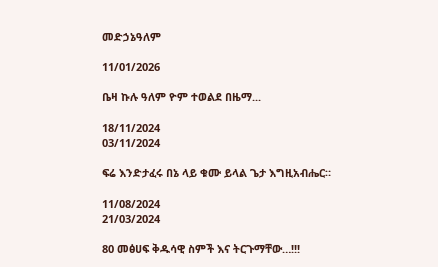መድኃኔዓለም

11/01/2026

ቤዛ ኩሉ ዓለም ዮም ተወልደ በዜማ...

18/11/2024
03/11/2024

ፍሬ እንድታፈሩ በኔ ላይ ቁሙ ይላል ጌታ እግዚአብሔር።

11/08/2024
21/03/2024

80 መፅሀፍ ቅዱሳዊ ስምች እና ትርጉማቸው…!!!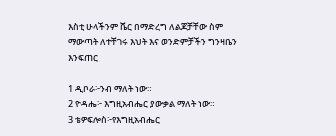እስቲ ሁላችንም ሼር በማድረግ ለልጆቻቸው ስም ማውጣት ለተቸገሩ እህት እና ወንድምቻችን ግንዛቤን እንፍጠር

1 ዲቦራ፦ንብ ማለት ነው።
2 ዮዳሔ፦ እግዚአብሔር ያውቃል ማለት ነው።
3 ቴዎፍሎስ፦የእግዚአብሔር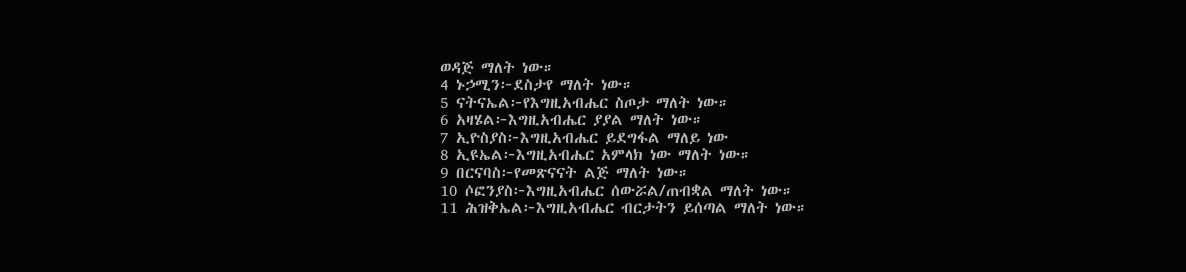ወዳጅ ማለት ነው።
4 ኑኃሚን፦ደስታየ ማለት ነው።
5 ናትናኤል፦የእግዚአብሔር ስጦታ ማለት ነው።
6 አዛሄል፦እግዚአብሔር ያያል ማለት ነው።
7 ኢዮስያስ፦እግዚአብሔር ይደግፋል ማለይ ነው
8 ኢዩኤል፦እግዚአብሔር አምላክ ነው ማለት ነው።
9 በርናባስ፦የመጽናናት ልጅ ማለት ነው።
10 ሶፎንያስ፦እግዚአብሔር ሰውሯል/ጠብቋል ማለት ነው።
11 ሕዝቅኤል፦እግዚአብሔር ብርታትን ይሰጣል ማለት ነው።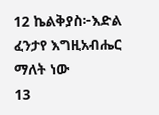12 ኬልቅያስ፦እድል ፈንታየ እግዚአብሔር ማለት ነው
13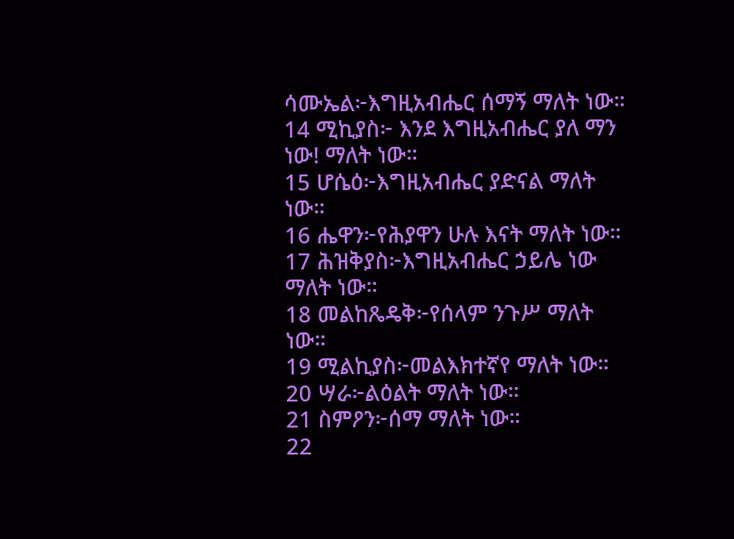ሳሙኤል፦እግዚአብሔር ሰማኝ ማለት ነው።
14 ሚኪያስ፦ እንደ እግዚአብሔር ያለ ማን ነው! ማለት ነው።
15 ሆሴዕ፦እግዚአብሔር ያድናል ማለት ነው።
16 ሔዋን፦የሕያዋን ሁሉ እናት ማለት ነው።
17 ሕዝቅያስ፦እግዚአብሔር ኃይሌ ነው ማለት ነው።
18 መልከጼዴቅ፦የሰላም ንጉሥ ማለት ነው።
19 ሚልኪያስ፦መልእክተኛየ ማለት ነው።
20 ሣራ፦ልዕልት ማለት ነው።
21 ስምዖን፦ሰማ ማለት ነው።
22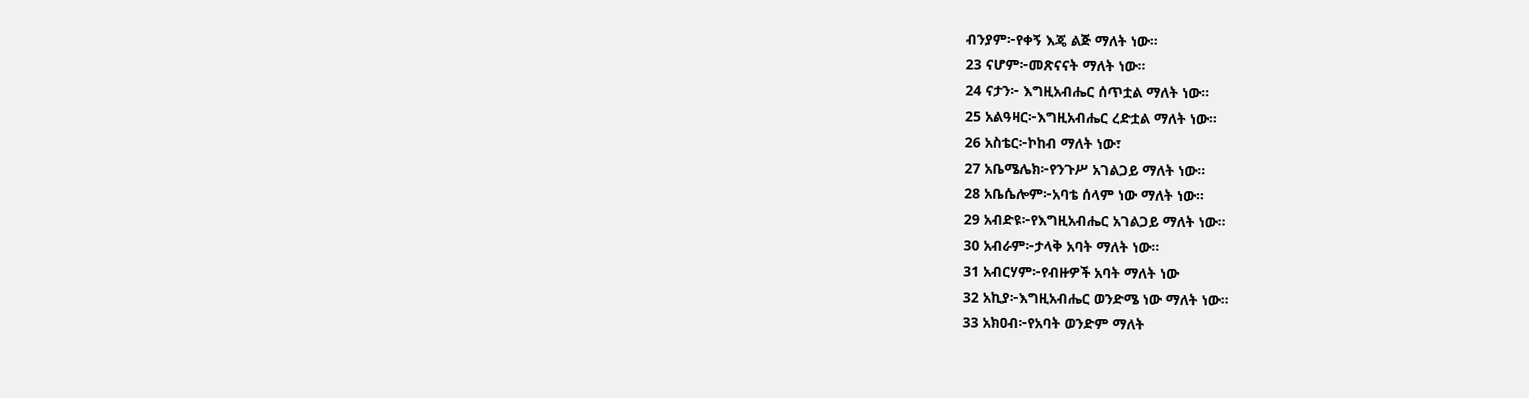ብንያም፦የቀኝ እጄ ልጅ ማለት ነው።
23 ናሆም፦መጽናናት ማለት ነው።
24 ናታን፦ እግዚአብሔር ሰጥቷል ማለት ነው።
25 አልዓዛር፦እግዚአብሔር ረድቷል ማለት ነው።
26 አስቴር፦ኮከብ ማለት ነው፣
27 አቤሜሌክ፦የንጉሥ አገልጋይ ማለት ነው።
28 አቤሴሎም፦አባቴ ሰላም ነው ማለት ነው።
29 አብድዩ፦የእግዚአብሔር አገልጋይ ማለት ነው።
30 አብራም፦ታላቅ አባት ማለት ነው።
31 አብርሃም፦የብዙዎች አባት ማለት ነው
32 አኪያ፦እግዚአብሔር ወንድሜ ነው ማለት ነው።
33 አክዐብ፦የአባት ወንድም ማለት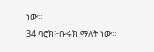ነው።
34 ባሮክ፦ቡሩክ ማለት ነው።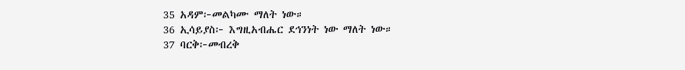35 አዳም፦መልካሙ ማለት ነው።
36 ኢሳይያስ፦ እግዚአብሔር ደኅንነት ነው ማለት ነው።
37 ባርቅ፦መብረቅ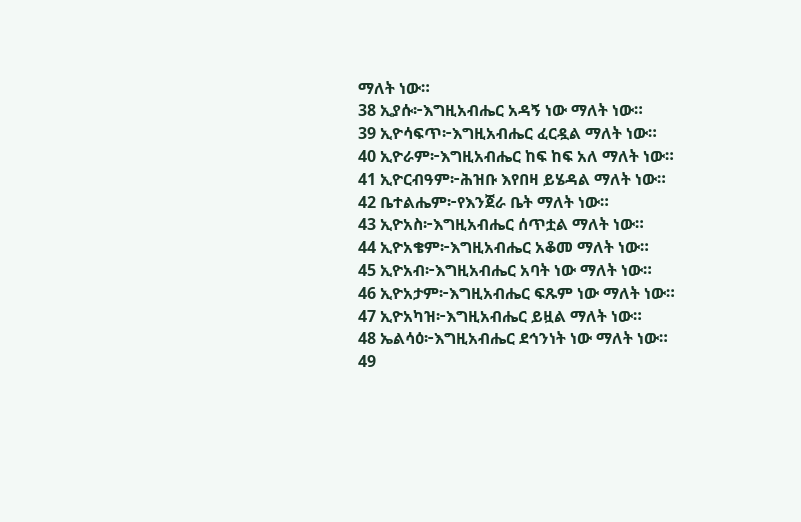ማለት ነው።
38 ኢያሱ፦እግዚአብሔር አዳኝ ነው ማለት ነው።
39 ኢዮሳፍጥ፦እግዚአብሔር ፈርዷል ማለት ነው።
40 ኢዮራም፦እግዚአብሔር ከፍ ከፍ አለ ማለት ነው።
41 ኢዮርብዓም፦ሕዝቡ እየበዛ ይሄዳል ማለት ነው።
42 ቤተልሔም፦የእንጀራ ቤት ማለት ነው።
43 ኢዮአስ፦እግዚአብሔር ሰጥቷል ማለት ነው።
44 ኢዮአቄም፦እግዚአብሔር አቆመ ማለት ነው።
45 ኢዮአብ፦እግዚአብሔር አባት ነው ማለት ነው።
46 ኢዮአታም፦እግዚአብሔር ፍጹም ነው ማለት ነው።
47 ኢዮአካዝ፦እግዚአብሔር ይዟል ማለት ነው።
48 ኤልሳዕ፦እግዚአብሔር ደኅንነት ነው ማለት ነው።
49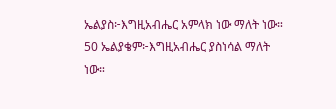ኤልያስ፦እግዚአብሔር አምላክ ነው ማለት ነው።
50 ኤልያቄም፦እግዚአብሔር ያስነሳል ማለት ነው።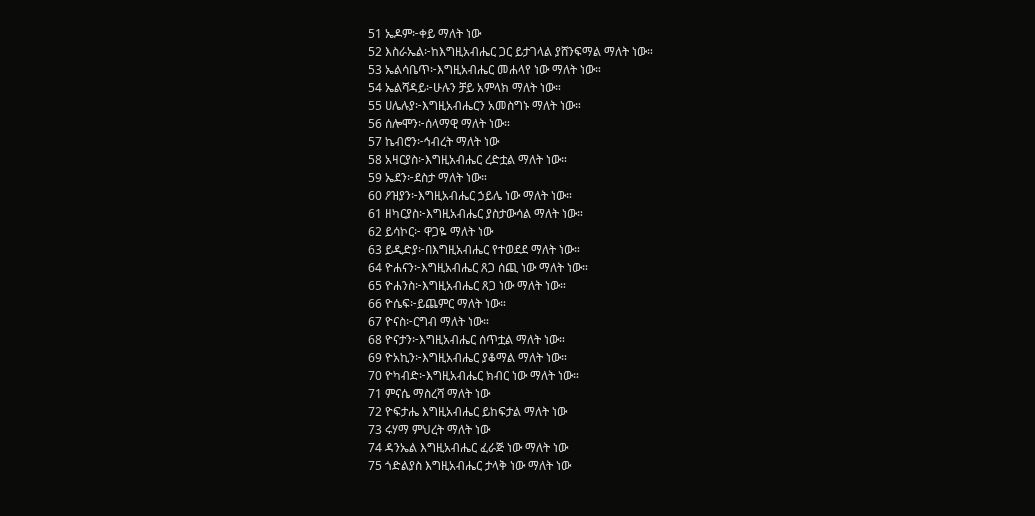51 ኤዶም፦ቀይ ማለት ነው
52 እስራኤል፦ከእግዚአብሔር ጋር ይታገላል ያሸንፍማል ማለት ነው።
53 ኤልሳቤጥ፦እግዚአብሔር መሐላየ ነው ማለት ነው።
54 ኤልሻዳይ፦ሁሉን ቻይ አምላክ ማለት ነው።
55 ሀሌሉያ፦እግዚአብሔርን አመስግኑ ማለት ነው።
56 ሰሎሞን፦ሰላማዊ ማለት ነው።
57 ኬብሮን፦ኅብረት ማለት ነው
58 አዛርያስ፦እግዚአብሔር ረድቷል ማለት ነው።
59 ኤደን፦ደስታ ማለት ነው።
60 ዖዝያን፦እግዚአብሔር ኃይሌ ነው ማለት ነው።
61 ዘካርያስ፦እግዚአብሔር ያስታውሳል ማለት ነው።
62 ይሳኮር፦ ዋጋዬ ማለት ነው
63 ይዲድያ፦በእግዚአብሔር የተወደደ ማለት ነው።
64 ዮሐናን፦እግዚአብሔር ጸጋ ሰጪ ነው ማለት ነው።
65 ዮሐንስ፦እግዚአብሔር ጸጋ ነው ማለት ነው።
66 ዮሴፍ፦ይጨምር ማለት ነው።
67 ዮናስ፦ርግብ ማለት ነው።
68 ዮናታን፦እግዚአብሔር ሰጥቷል ማለት ነው።
69 ዮአኪን፦እግዚአብሔር ያቆማል ማለት ነው።
70 ዮካብድ፦እግዚአብሔር ክብር ነው ማለት ነው።
71 ምናሴ ማስረሻ ማለት ነው
72 ዮፍታሔ እግዚአብሔር ይከፍታል ማለት ነው
73 ሩሃማ ምህረት ማለት ነው
74 ዳንኤል እግዚአብሔር ፈራጅ ነው ማለት ነው
75 ጎድልያስ እግዚአብሔር ታላቅ ነው ማለት ነው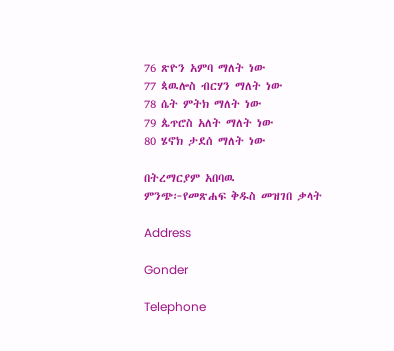76 ጽዮን አምባ ማለት ነው
77 ጳዉሎስ ብርሃን ማለት ነው
78 ሴት ምትክ ማለት ነው
79 ጴጥሮስ አለት ማለት ነው
80 ሄኖክ ታደሰ ማለት ነው

በትረማርያም አበባዉ
ምንጭ፦የመጽሐፍ ቅዱስ መዝገበ ቃላት

Address

Gonder

Telephone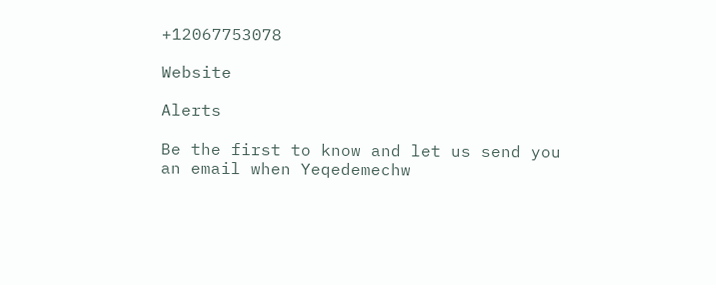+12067753078

Website

Alerts

Be the first to know and let us send you an email when Yeqedemechw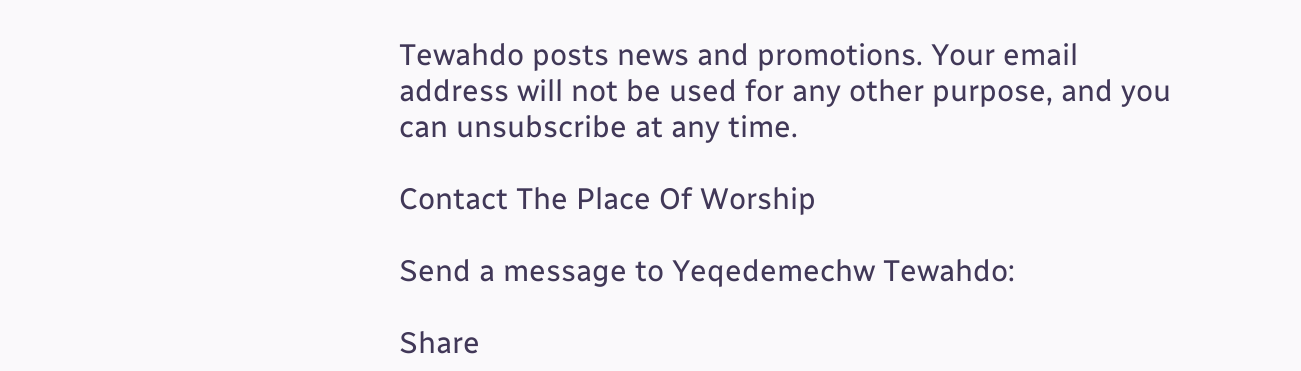Tewahdo posts news and promotions. Your email address will not be used for any other purpose, and you can unsubscribe at any time.

Contact The Place Of Worship

Send a message to Yeqedemechw Tewahdo:

Share